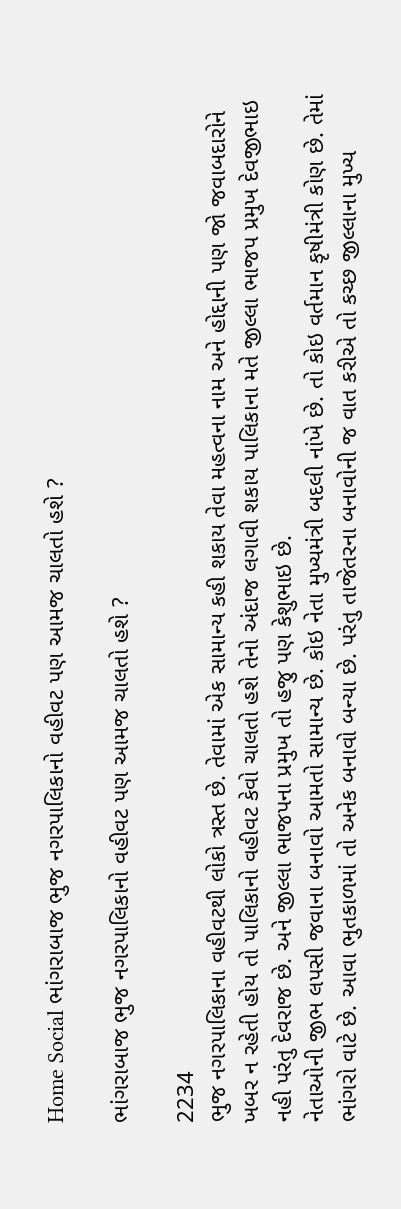Home Social ભાંગરાબાજ ભુજ નગરપાલિકાનો વહીવટ પણ આમજ ચાલતો હશે ?

ભાંગરાબાજ ભુજ નગરપાલિકાનો વહીવટ પણ આમજ ચાલતો હશે ?

2234
ભુજ નગરપાલિકાના વહીવટથી લોકો ત્રસ્ત છે. તેવામાં એક સામાન્ય કહી શકાય તેવા મહત્વના નામ અને હોદ્દાની પણ જો જવાબદારોને ખબર ન રહેતી હોય તો પાલિકાનો વહીવટ કેવો ચાલતો હશે તેનો અંદાજ લગાવી શકાય પાલિકાના મતે જીલ્લા ભાજપ પ્રમુખ દેવજીભાઇ નહી પરંતુ દેવરાજ છે. અને જીલ્લા ભાજપના પ્રમુખ તો હજુ પણ કેશુભાઇ છે.
નેતાઓની જીભ લપસી જવાના બનાવો આમતો સામાન્ય છે. કોઇ નેતા મુખ્યમંત્રી બદલી નાંખે છે. તો કોઇ વર્તમાન કૃષીમંત્રી કોણ છે. તેમાં ભાંગરો વાટે છે. આવા ભુતકાળમાં તો અનેક બનાવો બન્યા છે. પરંતુ તાજેતરના બનાવોની જ વાત કરીએ તો કચ્છ જીલ્લાના મુખ્ય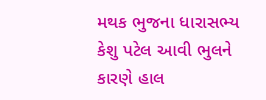મથક ભુજના ધારાસભ્ય કેશુ પટેલ આવી ભુલને કારણે હાલ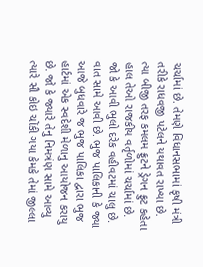ચર્ચામાં છે. તેમણે વિધાનસભામાં કૃષી મંત્રી તરીકે રાધવજી પટેલને યથાવત રાખ્યા છે. ત્યા બીજી તરફ કમલમ ફ્રુટને ડ્રેગન ફ્રુટ કહેતા હાલ તેઓ રાજકીય વર્તૃળોમાં ચર્ચામાં છે. જો કે આવી ભુલો દરેક વહીવટમાં ચાલુ છે. વાત સામે આવી છે. ભુજ પાલિકાની કે જ્યા આજે બુધવારે જ ભુજ પાલિકા દ્વારા ભુજ હાર્ટમાં એક સ્વદેશી મેળાનુ આયોજન કરાયુ છે. જો કે જ્યારે તેનુ નિમત્રંણ સામે આવ્યુ ત્યારે સૌ કોઇ ચોંકી ગયા કેમકે તેમાં જીલ્લા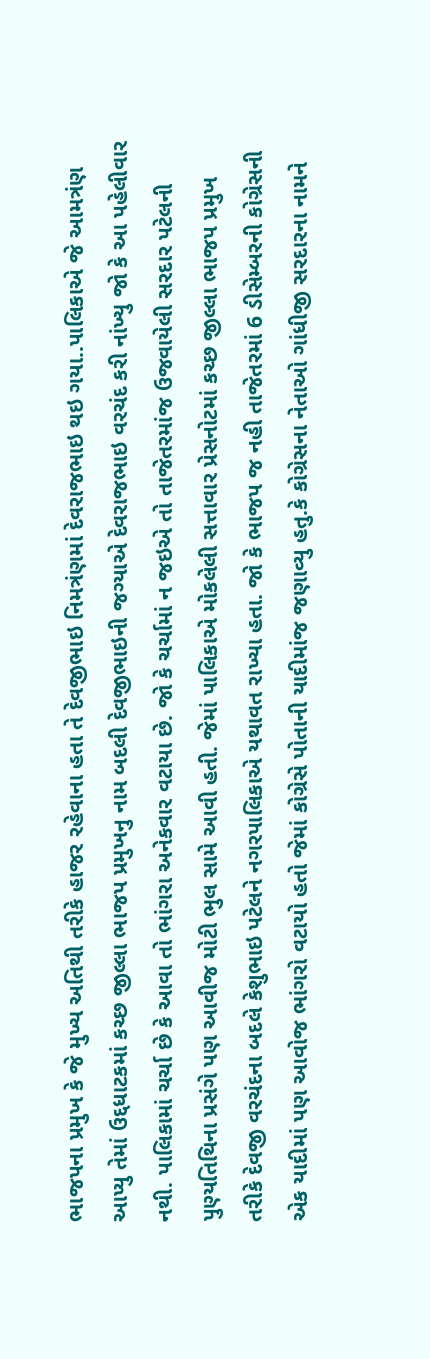ભાજપના પ્રમુખ કે જે મુખ્ય અતિથી તરીકે હાજર રહેવાના હતા તે દેવજીભાઇ નિમત્રંણમાં દેવરાજભાઇ થઇ ગયા..પાલિકાએ જે આમત્રંણ આપ્યુ તેમાં ઉદ્દધાટકમાં કચ્છ જીલ્લા ભાજપ પ્રમુખનુ નામ બદલી દેવજીભાઇની જગ્યાએ દેવરાજભાઇ વરચંદ કરી નાંખ્યુ જો કે આ પહેલીવાર નથી. પાલિકામાં ચર્ચા છે કે આવા તો ભાંગરા અનેકવાર વટાયા છે. જો કે ચર્ચામાં ન જઇએ તો તાજેતરમાંજ ઉજવાયેલી સરદાર પટેલની પુણ્યતિથિના પ્રસંગે પણ આવીજ મોટી ભુલ સામે આવી હતી. જેમાં પાલિકાએ મોકલેલી સત્તાવાર પ્રેસનોટમાં કચ્છ જીલ્લા ભાજપ પ્રમુખ તરીકે દેવજી વરચંદના બદલે કેશુભાઇ પટેલને નગરપાલિકાએ યથાવત રાખ્યા હતા. જો કે ભાજપ જ નહી તાજેતરમાં 6 ડીસેમ્બરની કોગ્રેસની એક યાદીમાં પણ આવોજ ભાંગરો વટાયો હતો જેમાં કોગ્રેસે પોતાની યાદીમાંજ જણાવ્યુ હતુ.કે કોગ્રેસના નેતાઓ ગાંધીજી સરદારના નામને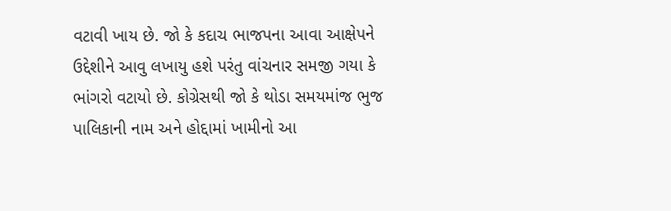વટાવી ખાય છે. જો કે કદાચ ભાજપના આવા આક્ષેપને ઉદ્દેશીને આવુ લખાયુ હશે પરંતુ વાંચનાર સમજી ગયા કે ભાંગરો વટાયો છે. કોગ્રેસથી જો કે થોડા સમયમાંજ ભુજ પાલિકાની નામ અને હોદ્દામાં ખામીનો આ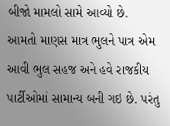બીજો મામલો સામે આવ્યો છે.
આમતો માણસ માત્ર ભુલને પાત્ર એમ આવી ભુલ સહજ અને હવે રાજકીય પાર્ટીઓમાં સામાન્ય બની ગઇ છે. પરંતુ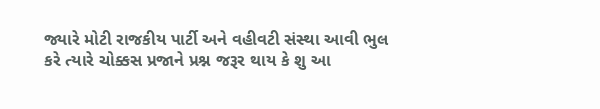જ્યારે મોટી રાજકીય પાર્ટી અને વહીવટી સંસ્થા આવી ભુલ કરે ત્યારે ચોક્કસ પ્રજાને પ્રશ્ન જરૂર થાય કે શુ આ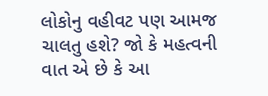લોકોનુ વહીવટ પણ આમજ ચાલતુ હશે? જો કે મહત્વની વાત એ છે કે આ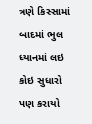ત્રણે કિસ્સામાં બાદમાં ભુલ ધ્યાનમાં લઇ કોઇ સુધારો પણ કરાયો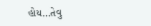હોય…તેવુ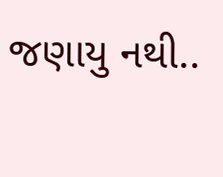જણાયુ નથી..